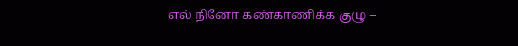எல் நினோ கண்காணிக்க குழு –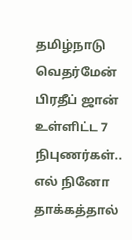தமிழ்நாடு வெதர்மேன் பிரதீப் ஜான் உள்ளிட்ட 7 நிபுணர்கள்..
எல் நினோ தாக்கத்தால்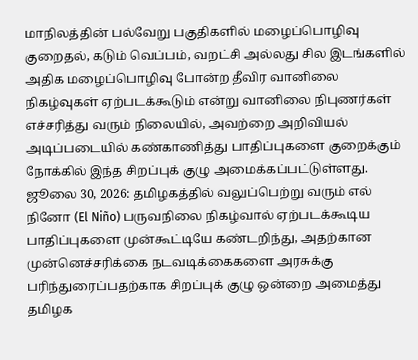மாநிலத்தின் பல்வேறு பகுதிகளில் மழைப்பொழிவு குறைதல், கடும் வெப்பம், வறட்சி அல்லது சில இடங்களில் அதிக மழைப்பொழிவு போன்ற தீவிர வானிலை நிகழ்வுகள் ஏற்படக்கூடும் என்று வானிலை நிபுணர்கள் எச்சரித்து வரும் நிலையில், அவற்றை அறிவியல் அடிப்படையில் கண்காணித்து பாதிப்புகளை குறைக்கும் நோக்கில் இந்த சிறப்புக் குழு அமைக்கப்பட்டுள்ளது.
ஜூலை 30, 2026: தமிழகத்தில் வலுப்பெற்று வரும் எல் நினோ (El Niño) பருவநிலை நிகழ்வால் ஏற்படக்கூடிய பாதிப்புகளை முன்கூட்டியே கண்டறிந்து, அதற்கான முன்னெச்சரிக்கை நடவடிக்கைகளை அரசுக்கு பரிந்துரைப்பதற்காக சிறப்புக் குழு ஒன்றை அமைத்து தமிழக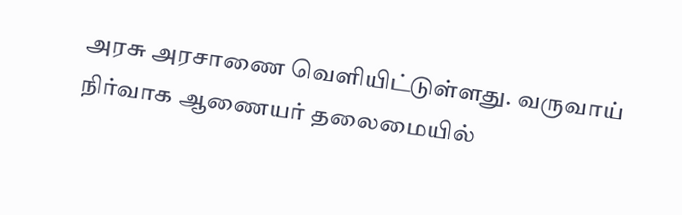அரசு அரசாணை வெளியிட்டுள்ளது. வருவாய் நிர்வாக ஆணையர் தலைமையில்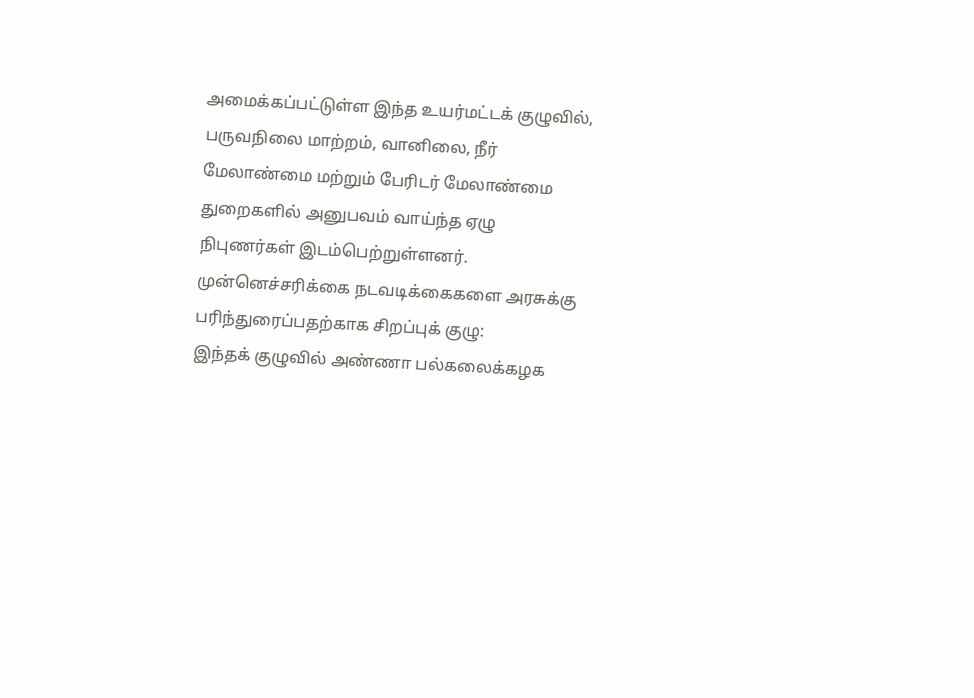அமைக்கப்பட்டுள்ள இந்த உயர்மட்டக் குழுவில், பருவநிலை மாற்றம், வானிலை, நீர் மேலாண்மை மற்றும் பேரிடர் மேலாண்மை துறைகளில் அனுபவம் வாய்ந்த ஏழு நிபுணர்கள் இடம்பெற்றுள்ளனர்.
முன்னெச்சரிக்கை நடவடிக்கைகளை அரசுக்கு பரிந்துரைப்பதற்காக சிறப்புக் குழு:
இந்தக் குழுவில் அண்ணா பல்கலைக்கழக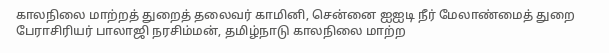காலநிலை மாற்றத் துறைத் தலைவர் காமினி, சென்னை ஐஐடி நீர் மேலாண்மைத் துறை பேராசிரியர் பாலாஜி நரசிம்மன், தமிழ்நாடு காலநிலை மாற்ற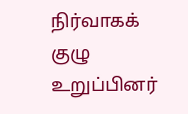நிர்வாகக் குழு உறுப்பினர்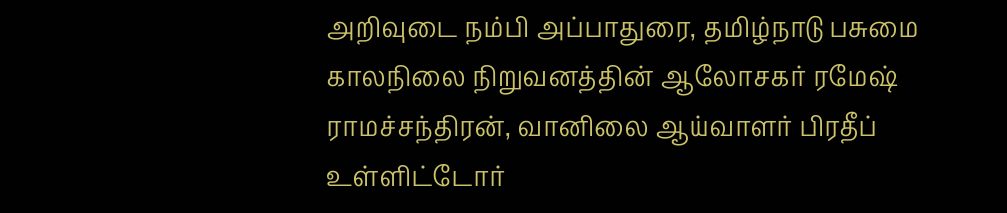அறிவுடை நம்பி அப்பாதுரை, தமிழ்நாடு பசுமை காலநிலை நிறுவனத்தின் ஆலோசகர் ரமேஷ் ராமச்சந்திரன், வானிலை ஆய்வாளர் பிரதீப் உள்ளிட்டோர்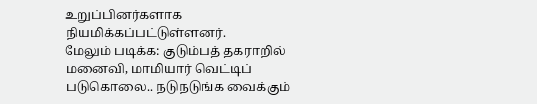உறுப்பினர்களாக நியமிக்கப்பட்டுள்ளனர்.
மேலும் படிக்க: குடும்பத் தகராறில் மனைவி, மாமியார் வெட்டிப் படுகொலை.. நடுநடுங்க வைக்கும்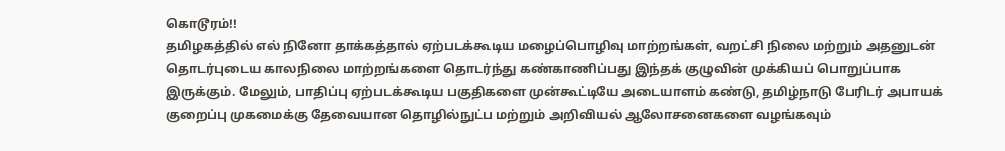கொடூரம்!!
தமிழகத்தில் எல் நினோ தாக்கத்தால் ஏற்படக்கூடிய மழைப்பொழிவு மாற்றங்கள், வறட்சி நிலை மற்றும் அதனுடன் தொடர்புடைய காலநிலை மாற்றங்களை தொடர்ந்து கண்காணிப்பது இந்தக் குழுவின் முக்கியப் பொறுப்பாக இருக்கும். மேலும், பாதிப்பு ஏற்படக்கூடிய பகுதிகளை முன்கூட்டியே அடையாளம் கண்டு, தமிழ்நாடு பேரிடர் அபாயக் குறைப்பு முகமைக்கு தேவையான தொழில்நுட்ப மற்றும் அறிவியல் ஆலோசனைகளை வழங்கவும்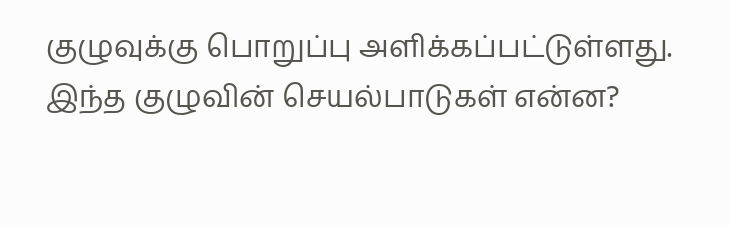குழுவுக்கு பொறுப்பு அளிக்கப்பட்டுள்ளது.
இந்த குழுவின் செயல்பாடுகள் என்ன?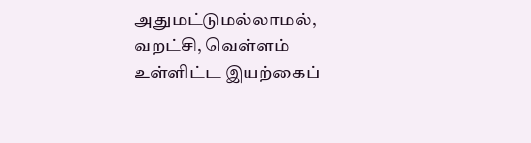அதுமட்டுமல்லாமல், வறட்சி, வெள்ளம் உள்ளிட்ட இயற்கைப்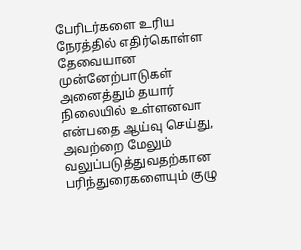பேரிடர்களை உரிய நேரத்தில் எதிர்கொள்ள தேவையான முன்னேற்பாடுகள் அனைத்தும் தயார் நிலையில் உள்ளனவா என்பதை ஆய்வு செய்து, அவற்றை மேலும் வலுப்படுத்துவதற்கான பரிந்துரைகளையும் குழு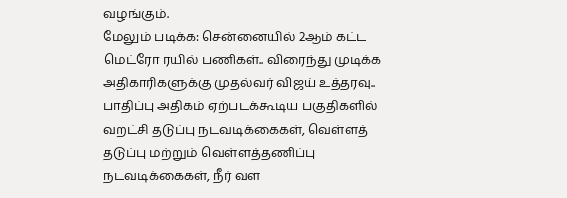வழங்கும்.
மேலும் படிக்க: சென்னையில் 2ஆம் கட்ட மெட்ரோ ரயில் பணிகள்.. விரைந்து முடிக்க அதிகாரிகளுக்கு முதல்வர் விஜய் உத்தரவு..
பாதிப்பு அதிகம் ஏற்படக்கூடிய பகுதிகளில் வறட்சி தடுப்பு நடவடிக்கைகள், வெள்ளத் தடுப்பு மற்றும் வெள்ளத்தணிப்பு நடவடிக்கைகள், நீர் வள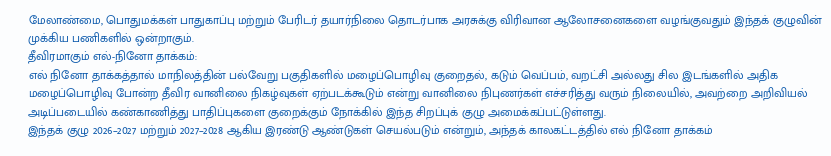மேலாண்மை, பொதுமக்கள் பாதுகாப்பு மற்றும் பேரிடர் தயார்நிலை தொடர்பாக அரசுக்கு விரிவான ஆலோசனைகளை வழங்குவதும் இந்தக் குழுவின் முக்கிய பணிகளில் ஒன்றாகும்.
தீவிரமாகும் எல்-நினோ தாக்கம்:
எல் நினோ தாக்கத்தால் மாநிலத்தின் பல்வேறு பகுதிகளில் மழைப்பொழிவு குறைதல், கடும் வெப்பம், வறட்சி அல்லது சில இடங்களில் அதிக மழைப்பொழிவு போன்ற தீவிர வானிலை நிகழ்வுகள் ஏற்படக்கூடும் என்று வானிலை நிபுணர்கள் எச்சரித்து வரும் நிலையில், அவற்றை அறிவியல் அடிப்படையில் கண்காணித்து பாதிப்புகளை குறைக்கும் நோக்கில் இந்த சிறப்புக் குழு அமைக்கப்பட்டுள்ளது.
இந்தக் குழு 2026–2027 மற்றும் 2027–2028 ஆகிய இரண்டு ஆண்டுகள் செயல்படும் என்றும், அந்தக் காலகட்டத்தில் எல் நினோ தாக்கம்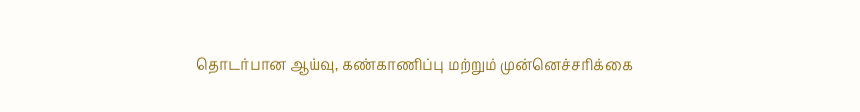தொடர்பான ஆய்வு, கண்காணிப்பு மற்றும் முன்னெச்சரிக்கை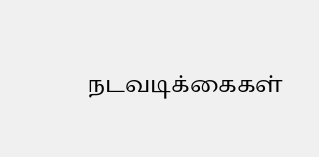நடவடிக்கைகள்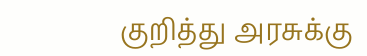குறித்து அரசுக்கு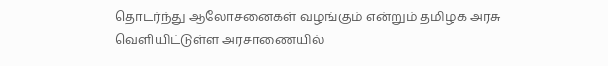தொடர்ந்து ஆலோசனைகள் வழங்கும் என்றும் தமிழக அரசு வெளியிட்டுள்ள அரசாணையில்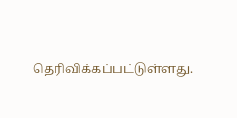தெரிவிக்கப்பட்டுள்ளது.